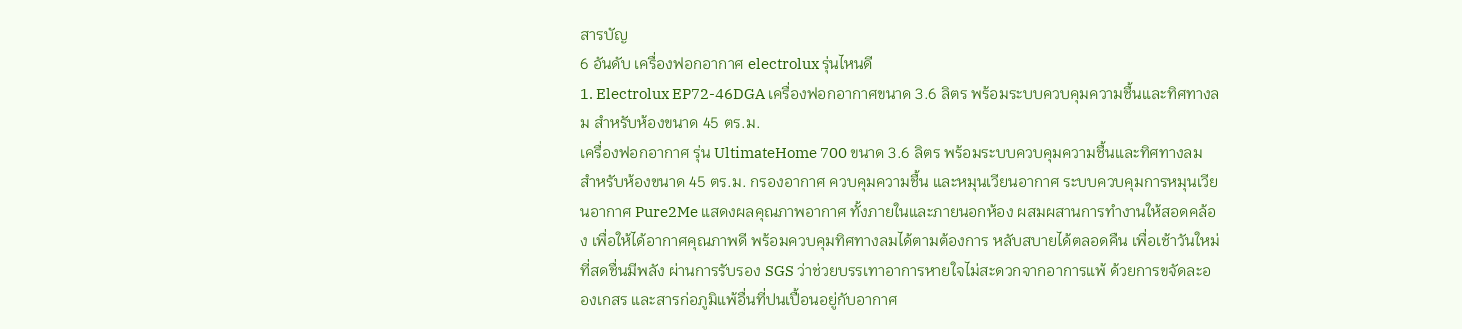สารบัญ
6 อันดับ เครื่องฟอกอากาศ electrolux รุ่นไหนดี
1. Electrolux EP72-46DGA เครื่องฟอกอากาศขนาด 3.6 ลิตร พร้อมระบบควบคุมความชื้นและทิศทางลม สำหรับห้องขนาด 45 ตร.ม.
เครื่องฟอกอากาศ รุ่น UltimateHome 700 ขนาด 3.6 ลิตร พร้อมระบบควบคุมความชื้นและทิศทางลม สำหรับห้องขนาด 45 ตร.ม. กรองอากาศ ควบคุมความชื้น และหมุนเวียนอากาศ ระบบควบคุมการหมุนเวียนอากาศ Pure2Me แสดงผลคุณภาพอากาศ ทั้งภายในและภายนอกห้อง ผสมผสานการทำงานให้สอดคล้อง เพื่อให้ได้อากาศคุณภาพดี พร้อมควบคุมทิศทางลมได้ตามต้องการ หลับสบายได้ตลอดคืน เพื่อเช้าวันใหม่ที่สดชื่นมีพลัง ผ่านการรับรอง SGS ว่าช่วยบรรเทาอาการหายใจไม่สะดวกจากอาการแพ้ ด้วยการขจัดละอองเกสร และสารก่อภูมิแพ้อื่นที่ปนเปื้อนอยู่กับอากาศ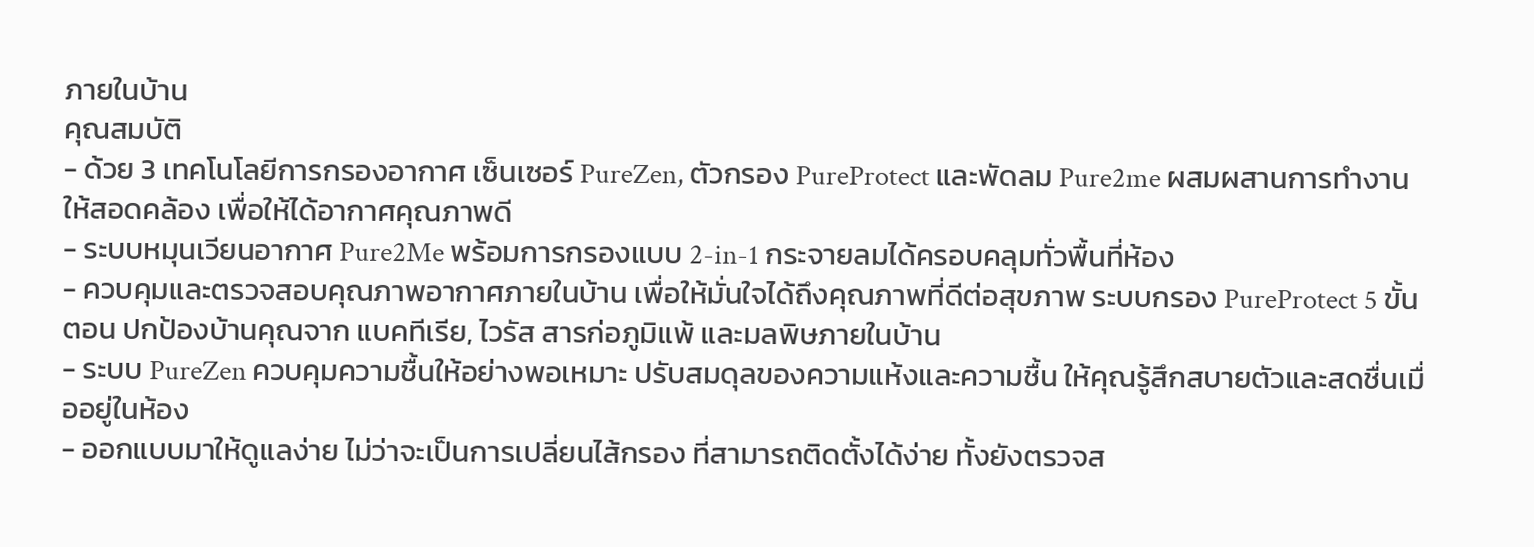ภายในบ้าน
คุณสมบัติ
- ด้วย 3 เทคโนโลยีการกรองอากาศ เซ็นเซอร์ PureZen, ตัวกรอง PureProtect และพัดลม Pure2me ผสมผสานการทำงานให้สอดคล้อง เพื่อให้ได้อากาศคุณภาพดี
- ระบบหมุนเวียนอากาศ Pure2Me พร้อมการกรองแบบ 2-in-1 กระจายลมได้ครอบคลุมทั่วพื้นที่ห้อง
- ควบคุมและตรวจสอบคุณภาพอากาศภายในบ้าน เพื่อให้มั่นใจได้ถึงคุณภาพที่ดีต่อสุขภาพ ระบบกรอง PureProtect 5 ขั้นตอน ปกป้องบ้านคุณจาก แบคทีเรีย, ไวรัส สารก่อภูมิแพ้ และมลพิษภายในบ้าน
- ระบบ PureZen ควบคุมความชื้นให้อย่างพอเหมาะ ปรับสมดุลของความแห้งและความชื้น ให้คุณรู้สึกสบายตัวและสดชื่นเมื่ออยู่ในห้อง
- ออกแบบมาให้ดูแลง่าย ไม่ว่าจะเป็นการเปลี่ยนไส้กรอง ที่สามารถติดตั้งได้ง่าย ทั้งยังตรวจส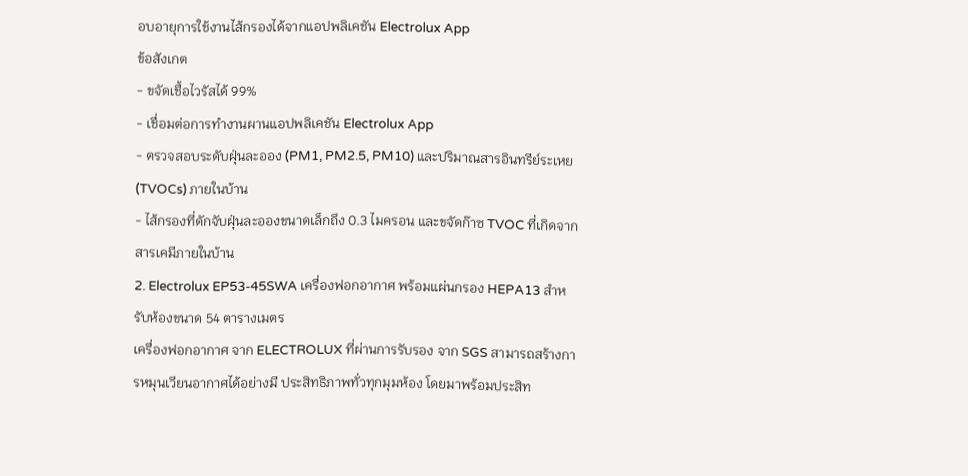อบอายุการใช้งานไส้กรองได้จากแอปพลิเคชัน Electrolux App
ข้อสังเกต
- ขจัดเชื้อไวรัสได้ 99%
- เชื่อมต่อการทำงานผานแอปพลิเคชัน Electrolux App
- ตรวจสอบระดับฝุ่นละออง (PM1, PM2.5, PM10) และปริมาณสารอินทรีย์ระเหย (TVOCs) ภายในบ้าน
- ไส้กรองที่ดักจับฝุ่นละอองขนาดเล็กถึง 0.3 ไมครอน และขจัดก๊าซ TVOC ที่เกิดจากสารเคมีภายในบ้าน
2. Electrolux EP53-45SWA เครื่องฟอกอากาศ พร้อมแผ่นกรอง HEPA13 สำหรับห้องขนาด 54 ตารางเมตร
เครื่องฟอกอากาศ จาก ELECTROLUX ที่ผ่านการรับรอง จาก SGS สามารถสร้างการหมุนเวียนอากาศได้อย่างมี ประสิทธิภาพทั่วทุกมุมห้อง โดยมาพร้อมประสิท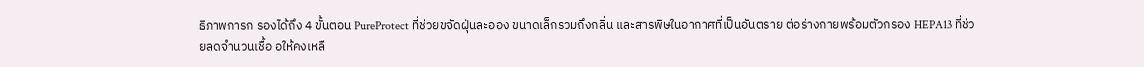ธิภาพการก รองได้ถึง 4 ขั้นตอน PureProtect ที่ช่วยขจัดฝุ่นละออง ขนาดเล็กรวมถึงกลิ่น และสารพิษในอากาศที่เป็นอันตราย ต่อร่างกายพร้อมตัวกรอง HEPA13 ที่ช่วยลดจำนวนเชื้อ อให้คงเหลื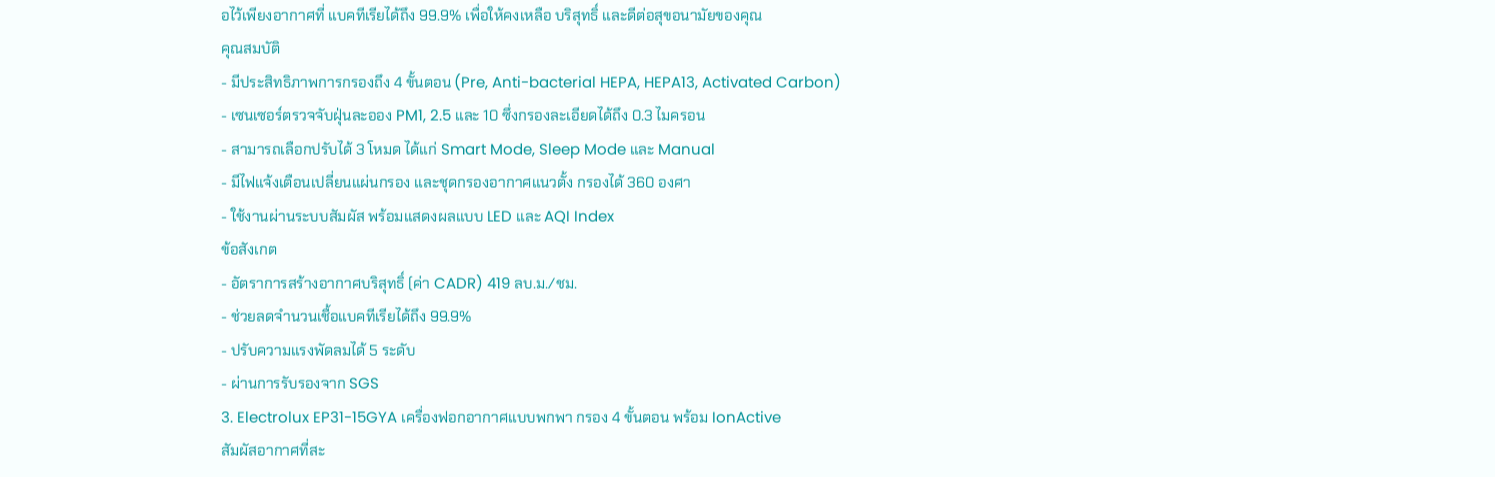อไว้เพียงอากาศที่ แบคทีเรียได้ถึง 99.9% เพื่อให้คงเหลือ บริสุทธิ์ และดีต่อสุขอนามัยของคุณ
คุณสมบัติ
- มีประสิทธิภาพการกรองถึง 4 ขั้นตอน (Pre, Anti-bacterial HEPA, HEPA13, Activated Carbon)
- เซนเซอร์ตรวจจับฝุ่นละออง PM1, 2.5 และ 10 ซึ่งกรองละเอียดได้ถึง 0.3 ไมครอน
- สามารถเลือกปรับได้ 3 โหมด ได้แก่ Smart Mode, Sleep Mode และ Manual
- มีไฟแจ้งเตือนเปลี่ยนแผ่นกรอง และชุดกรองอากาศแนวตั้ง กรองได้ 360 องศา
- ใช้งานผ่านระบบสัมผัส พร้อมแสดงผลแบบ LED และ AQI Index
ข้อสังเกต
- อัตราการสร้างอากาศบริสุทธิ์ (ค่า CADR) 419 ลบ.ม./ชม.
- ช่วยลดจำนวนเชื้อแบคทีเรียได้ถึง 99.9%
- ปรับความแรงพัดลมได้ 5 ระดับ
- ผ่านการรับรองจาก SGS
3. Electrolux EP31-15GYA เครื่องฟอกอากาศแบบพกพา กรอง 4 ขั้นตอน พร้อม IonActive
สัมผัสอากาศที่สะ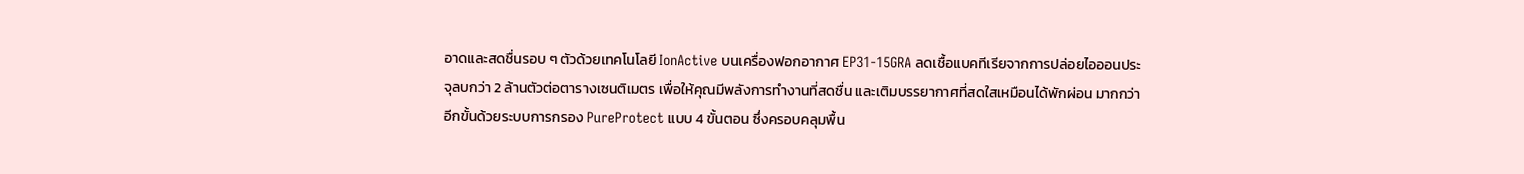อาดและสดชื่นรอบ ๆ ตัวด้วยเทคโนโลยี IonActive บนเครื่องฟอกอากาศ EP31-15GRA ลดเชื้อแบคทีเรียจากการปล่อยไอออนประจุลบกว่า 2 ล้านตัวต่อตารางเซนติเมตร เพื่อให้คุณมีพลังการทำงานที่สดชื่น และเติมบรรยากาศที่สดใสเหมือนได้พักผ่อน มากกว่าอีกขั้นด้วยระบบการกรอง PureProtect แบบ 4 ขั้นตอน ซึ่งครอบคลุมพื้น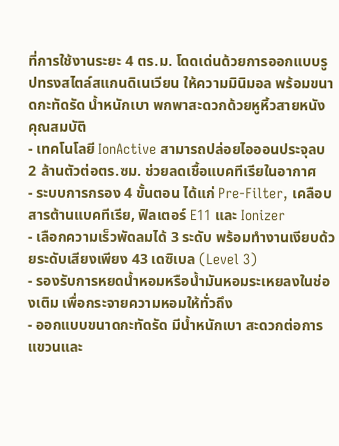ที่การใช้งานระยะ 4 ตร.ม. โดดเด่นด้วยการออกแบบรูปทรงสไตล์สแกนดิเนเวียน ให้ความมินิมอล พร้อมขนาดกะทัดรัด น้ำหนักเบา พกพาสะดวกด้วยหูหิ้วสายหนัง
คุณสมบัติ
- เทคโนโลยี IonActive สามารถปล่อยไอออนประจุลบ 2 ล้านตัวต่อตร.ซม. ช่วยลดเชื้อแบคทีเรียในอากาศ
- ระบบการกรอง 4 ขั้นตอน ได้แก่ Pre-Filter, เคลือบสารต้านแบคทีเรีย, ฟิลเตอร์ E11 และ Ionizer
- เลือกความเร็วพัดลมได้ 3 ระดับ พร้อมทำงานเงียบด้วยระดับเสียงเพียง 43 เดซิเบล (Level 3)
- รองรับการหยดน้ำหอมหรือน้ำมันหอมระเหยลงในช่องเติม เพื่อกระจายความหอมให้ทั่วถึง
- ออกแบบขนาดกะทัดรัด มีน้ำหนักเบา สะดวกต่อการแขวนและ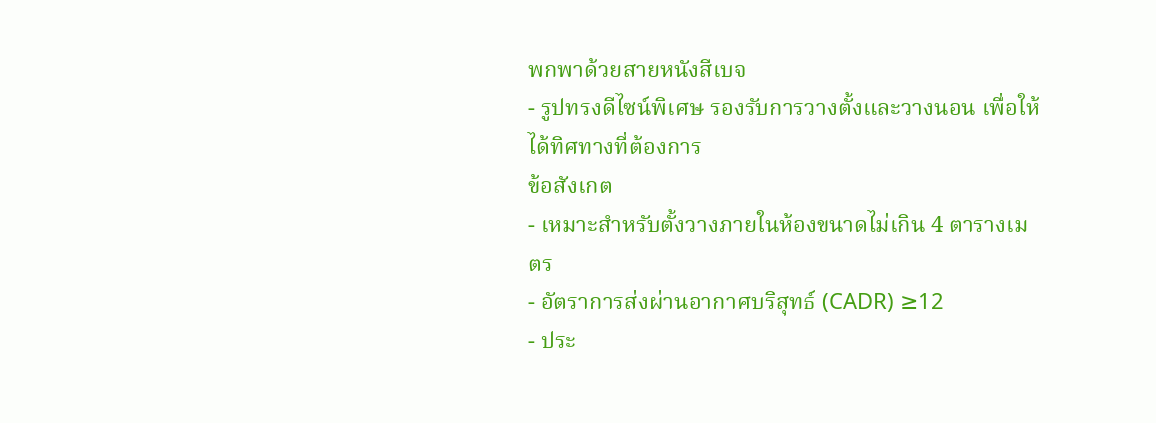พกพาด้วยสายหนังสีเบจ
- รูปทรงดีไซน์พิเศษ รองรับการวางตั้งและวางนอน เพื่อให้ได้ทิศทางที่ต้องการ
ข้อสังเกต
- เหมาะสำหรับตั้งวางภายในห้องขนาดไม่เกิน 4 ตารางเมตร
- อัตราการส่งผ่านอากาศบริสุทธ์ (CADR) ≥12
- ประ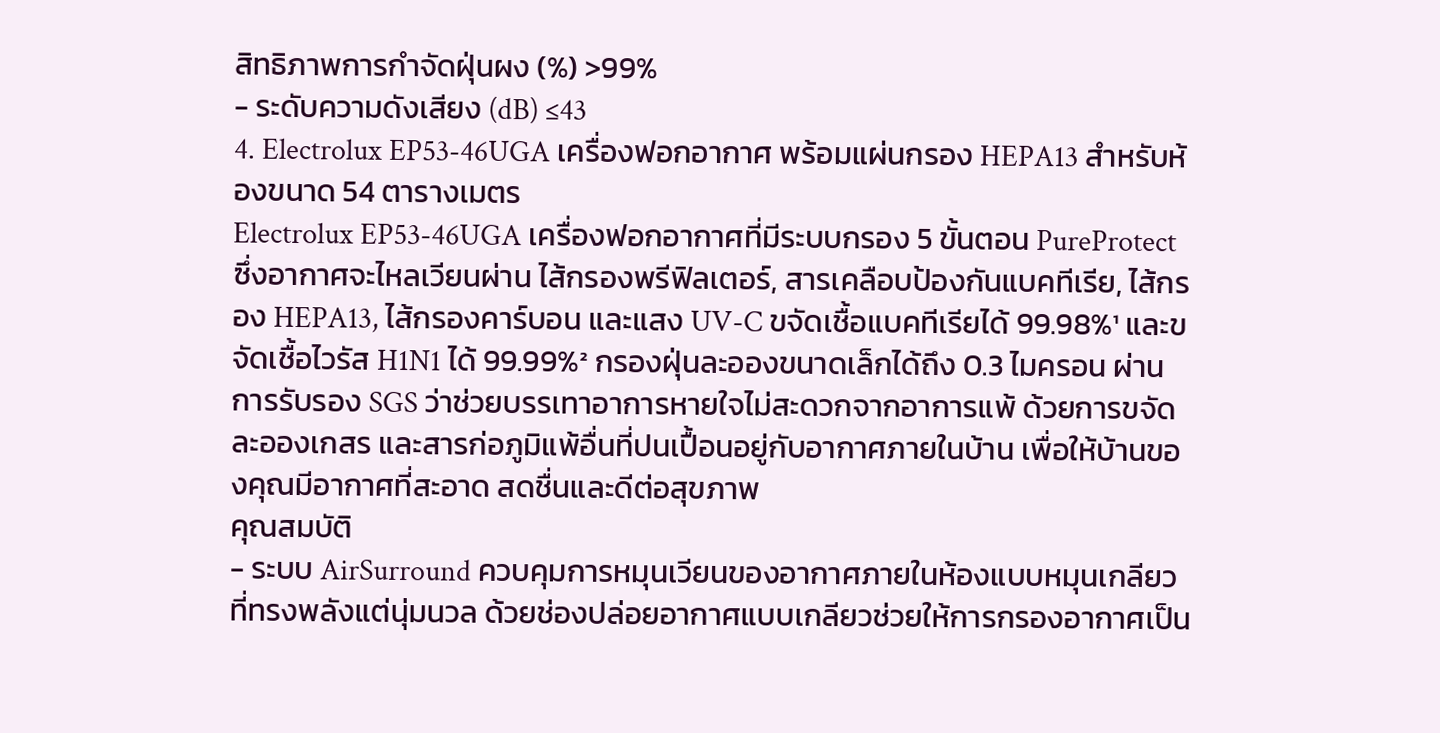สิทธิภาพการกำจัดฝุ่นผง (%) >99%
- ระดับความดังเสียง (dB) ≤43
4. Electrolux EP53-46UGA เครื่องฟอกอากาศ พร้อมแผ่นกรอง HEPA13 สำหรับห้องขนาด 54 ตารางเมตร
Electrolux EP53-46UGA เครื่องฟอกอากาศที่มีระบบกรอง 5 ขั้นตอน PureProtect ซึ่งอากาศจะไหลเวียนผ่าน ไส้กรองพรีฟิลเตอร์, สารเคลือบป้องกันแบคทีเรีย, ไส้กรอง HEPA13, ไส้กรองคาร์บอน และแสง UV-C ขจัดเชื้อแบคทีเรียได้ 99.98%¹ และขจัดเชื้อไวรัส H1N1 ได้ 99.99%² กรองฝุ่นละอองขนาดเล็กได้ถึง 0.3 ไมครอน ผ่านการรับรอง SGS ว่าช่วยบรรเทาอาการหายใจไม่สะดวกจากอาการแพ้ ด้วยการขจัดละอองเกสร และสารก่อภูมิแพ้อื่นที่ปนเปื้อนอยู่กับอากาศภายในบ้าน เพื่อให้บ้านของคุณมีอากาศที่สะอาด สดชื่นและดีต่อสุขภาพ
คุณสมบัติ
- ระบบ AirSurround ควบคุมการหมุนเวียนของอากาศภายในห้องแบบหมุนเกลียว ที่ทรงพลังแต่นุ่มนวล ด้วยช่องปล่อยอากาศแบบเกลียวช่วยให้การกรองอากาศเป็น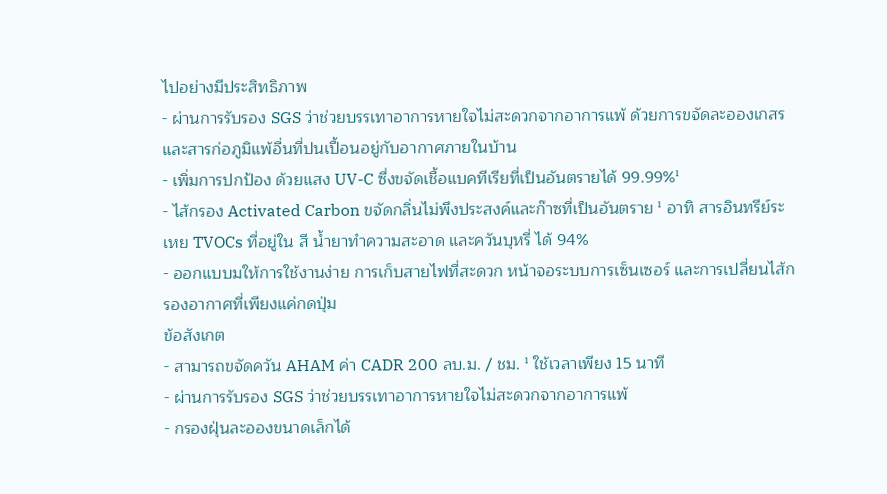ไปอย่างมีประสิทธิภาพ
- ผ่านการรับรอง SGS ว่าช่วยบรรเทาอาการหายใจไม่สะดวกจากอาการแพ้ ด้วยการขจัดละอองเกสร และสารก่อภูมิแพ้อื่นที่ปนเปื้อนอยู่กับอากาศภายในบ้าน
- เพิ่มการปกป้อง ด้วยแสง UV-C ซึ่งขจัดเชื้อแบคทีเรียที่เป็นอันตรายได้ 99.99%¹
- ไส้กรอง Activated Carbon ขจัดกลิ่นไม่พึงประสงค์และก๊าซที่เป็นอันตราย ¹ อาทิ สารอินทรีย์ระเหย TVOCs ที่อยู่ใน สี น้ำยาทำความสะอาด และควันบุหรี่ ได้ 94%
- ออกแบบมให้การใช้งานง่าย การเก็บสายไฟที่สะดวก หน้าจอระบบการเซ็นเซอร์ และการเปลี่ยนไส้กรองอากาศที่เพียงแค่กดปุ่ม
ข้อสังเกต
- สามารถขจัดควัน AHAM ค่า CADR 200 ลบ.ม. / ชม. ¹ ใช้เวลาเพียง 15 นาที
- ผ่านการรับรอง SGS ว่าช่วยบรรเทาอาการหายใจไม่สะดวกจากอาการแพ้
- กรองฝุ่นละอองขนาดเล็กได้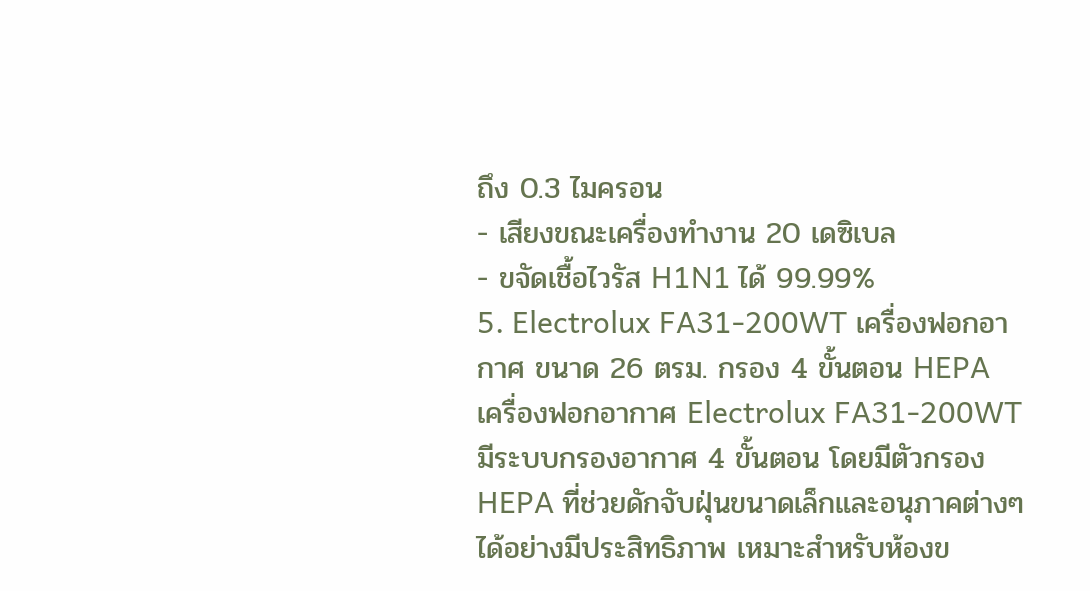ถึง 0.3 ไมครอน
- เสียงขณะเครื่องทำงาน 20 เดซิเบล
- ขจัดเชื้อไวรัส H1N1 ได้ 99.99%
5. Electrolux FA31-200WT เครื่องฟอกอากาศ ขนาด 26 ตรม. กรอง 4 ขั้นตอน HEPA
เครื่องฟอกอากาศ Electrolux FA31-200WT มีระบบกรองอากาศ 4 ขั้นตอน โดยมีตัวกรอง HEPA ที่ช่วยดักจับฝุ่นขนาดเล็กและอนุภาคต่างๆ ได้อย่างมีประสิทธิภาพ เหมาะสำหรับห้องข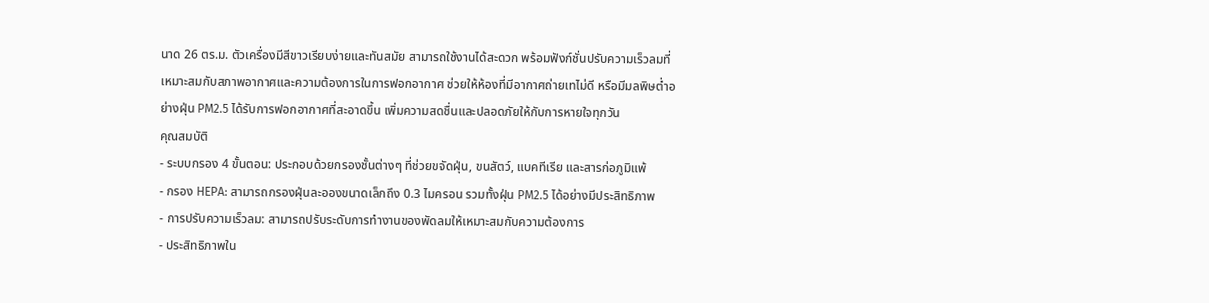นาด 26 ตร.ม. ตัวเครื่องมีสีขาวเรียบง่ายและทันสมัย สามารถใช้งานได้สะดวก พร้อมฟังก์ชั่นปรับความเร็วลมที่เหมาะสมกับสภาพอากาศและความต้องการในการฟอกอากาศ ช่วยให้ห้องที่มีอากาศถ่ายเทไม่ดี หรือมีมลพิษต่ำอย่างฝุ่น PM2.5 ได้รับการฟอกอากาศที่สะอาดขึ้น เพิ่มความสดชื่นและปลอดภัยให้กับการหายใจทุกวัน
คุณสมบัติ
- ระบบกรอง 4 ขั้นตอน: ประกอบด้วยกรองชั้นต่างๆ ที่ช่วยขจัดฝุ่น, ขนสัตว์, แบคทีเรีย และสารก่อภูมิแพ้
- กรอง HEPA: สามารถกรองฝุ่นละอองขนาดเล็กถึง 0.3 ไมครอน รวมทั้งฝุ่น PM2.5 ได้อย่างมีประสิทธิภาพ
- การปรับความเร็วลม: สามารถปรับระดับการทำงานของพัดลมให้เหมาะสมกับความต้องการ
- ประสิทธิภาพใน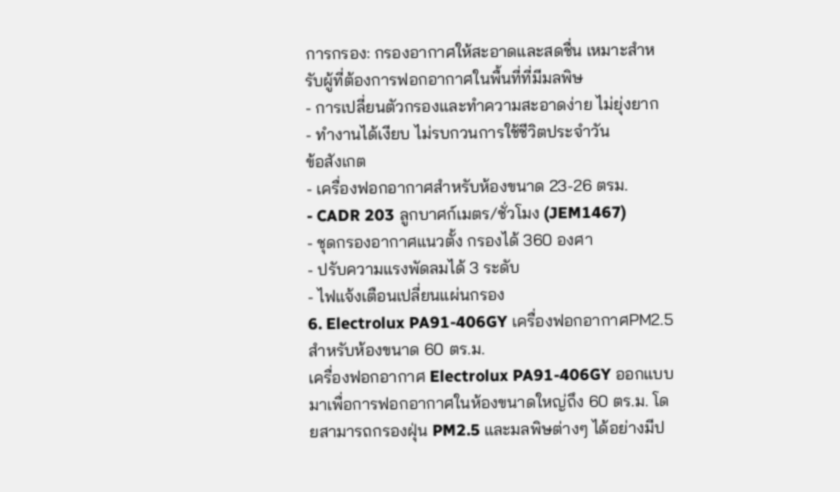การกรอง: กรองอากาศให้สะอาดและสดชื่น เหมาะสำหรับผู้ที่ต้องการฟอกอากาศในพื้นที่ที่มีมลพิษ
- การเปลี่ยนตัวกรองและทำความสะอาดง่าย ไม่ยุ่งยาก
- ทำงานได้เงียบ ไม่รบกวนการใช้ชีวิตประจำวัน
ข้อสังเกต
- เครื่องฟอกอากาศสำหรับห้องขนาด 23-26 ตรม.
- CADR 203 ลูกบาศก์เมตร/ชั่วโมง (JEM1467)
- ชุดกรองอากาศแนวตั้ง กรองได้ 360 องศา
- ปรับความแรงพัดลมได้ 3 ระดับ
- ไฟแจ้งเตือนเปลี่ยนแผ่นกรอง
6. Electrolux PA91-406GY เครื่องฟอกอากาศPM2.5 สำหรับห้องขนาด 60 ตร.ม.
เครื่องฟอกอากาศ Electrolux PA91-406GY ออกแบบมาเพื่อการฟอกอากาศในห้องขนาดใหญ่ถึง 60 ตร.ม. โดยสามารถกรองฝุ่น PM2.5 และมลพิษต่างๆ ได้อย่างมีป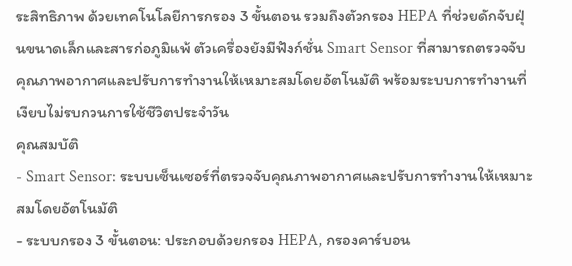ระสิทธิภาพ ด้วยเทคโนโลยีการกรอง 3 ขั้นตอน รวมถึงตัวกรอง HEPA ที่ช่วยดักจับฝุ่นขนาดเล็กและสารก่อภูมิแพ้ ตัวเครื่องยังมีฟังก์ชั่น Smart Sensor ที่สามารถตรวจจับคุณภาพอากาศและปรับการทำงานให้เหมาะสมโดยอัตโนมัติ พร้อมระบบการทำงานที่เงียบไม่รบกวนการใช้ชีวิตประจำวัน
คุณสมบัติ
- Smart Sensor: ระบบเซ็นเซอร์ที่ตรวจจับคุณภาพอากาศและปรับการทำงานให้เหมาะสมโดยอัตโนมัติ
- ระบบกรอง 3 ขั้นตอน: ประกอบด้วยกรอง HEPA, กรองคาร์บอน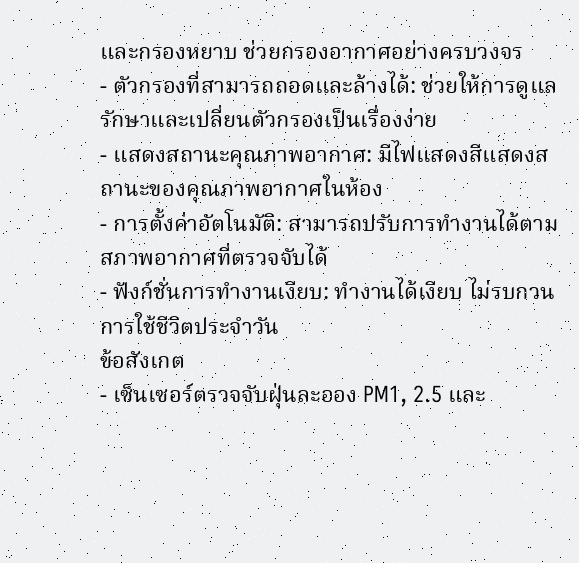และกรองหยาบ ช่วยกรองอากาศอย่างครบวงจร
- ตัวกรองที่สามารถถอดและล้างได้: ช่วยให้การดูแลรักษาและเปลี่ยนตัวกรองเป็นเรื่องง่าย
- แสดงสถานะคุณภาพอากาศ: มีไฟแสดงสีแสดงสถานะของคุณภาพอากาศในห้อง
- การตั้งค่าอัตโนมัติ: สามารถปรับการทำงานได้ตามสภาพอากาศที่ตรวจจับได้
- ฟังก์ชั่นการทำงานเงียบ: ทำงานได้เงียบ ไม่รบกวนการใช้ชีวิตประจำวัน
ข้อสังเกต
- เซ็นเซอร์ตรวจจับฝุ่นละออง PM1, 2.5 และ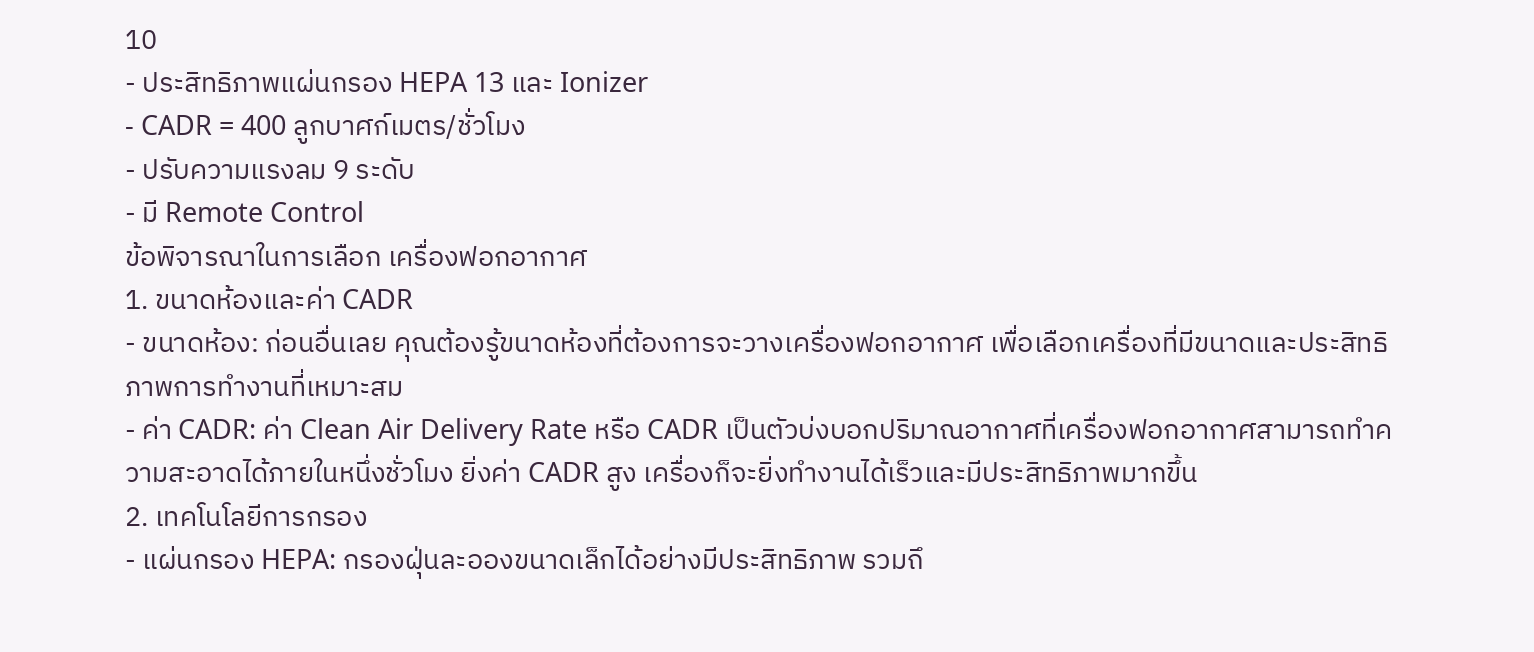10
- ประสิทธิภาพแผ่นกรอง HEPA 13 และ Ionizer
- CADR = 400 ลูกบาศก์เมตร/ชั่วโมง
- ปรับความแรงลม 9 ระดับ
- มี Remote Control
ข้อพิจารณาในการเลือก เครื่องฟอกอากาศ
1. ขนาดห้องและค่า CADR
- ขนาดห้อง: ก่อนอื่นเลย คุณต้องรู้ขนาดห้องที่ต้องการจะวางเครื่องฟอกอากาศ เพื่อเลือกเครื่องที่มีขนาดและประสิทธิภาพการทำงานที่เหมาะสม
- ค่า CADR: ค่า Clean Air Delivery Rate หรือ CADR เป็นตัวบ่งบอกปริมาณอากาศที่เครื่องฟอกอากาศสามารถทำความสะอาดได้ภายในหนึ่งชั่วโมง ยิ่งค่า CADR สูง เครื่องก็จะยิ่งทำงานได้เร็วและมีประสิทธิภาพมากขึ้น
2. เทคโนโลยีการกรอง
- แผ่นกรอง HEPA: กรองฝุ่นละอองขนาดเล็กได้อย่างมีประสิทธิภาพ รวมถึ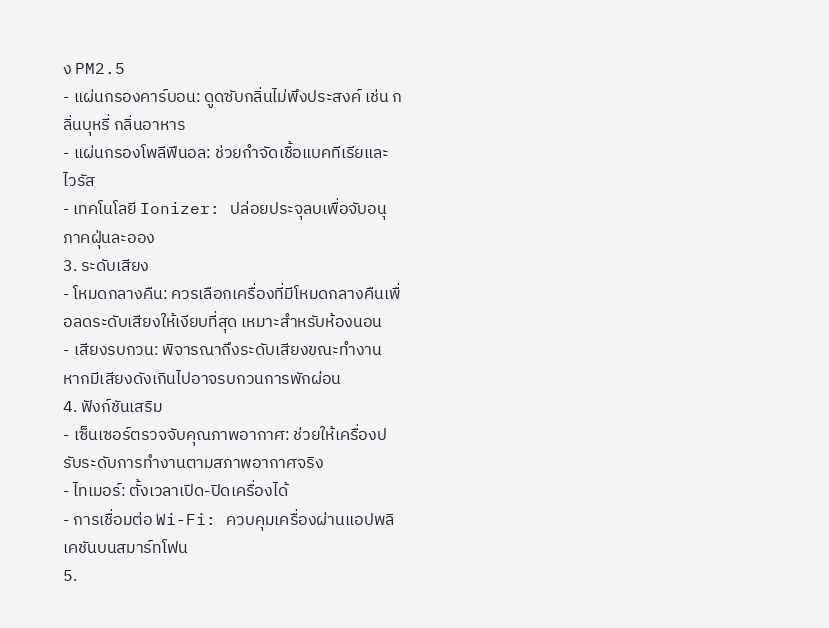ง PM2.5
- แผ่นกรองคาร์บอน: ดูดซับกลิ่นไม่พึงประสงค์ เช่น กลิ่นบุหรี่ กลิ่นอาหาร
- แผ่นกรองโพลีฟีนอล: ช่วยกำจัดเชื้อแบคทีเรียและไวรัส
- เทคโนโลยี Ionizer: ปล่อยประจุลบเพื่อจับอนุภาคฝุ่นละออง
3. ระดับเสียง
- โหมดกลางคืน: ควรเลือกเครื่องที่มีโหมดกลางคืนเพื่อลดระดับเสียงให้เงียบที่สุด เหมาะสำหรับห้องนอน
- เสียงรบกวน: พิจารณาถึงระดับเสียงขณะทำงาน หากมีเสียงดังเกินไปอาจรบกวนการพักผ่อน
4. ฟังก์ชันเสริม
- เซ็นเซอร์ตรวจจับคุณภาพอากาศ: ช่วยให้เครื่องปรับระดับการทำงานตามสภาพอากาศจริง
- ไทเมอร์: ตั้งเวลาเปิด-ปิดเครื่องได้
- การเชื่อมต่อ Wi-Fi: ควบคุมเครื่องผ่านแอปพลิเคชันบนสมาร์ทโฟน
5.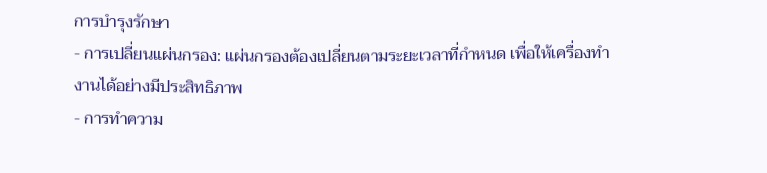การบำรุงรักษา
- การเปลี่ยนแผ่นกรอง: แผ่นกรองต้องเปลี่ยนตามระยะเวลาที่กำหนด เพื่อให้เครื่องทำงานได้อย่างมีประสิทธิภาพ
- การทำความ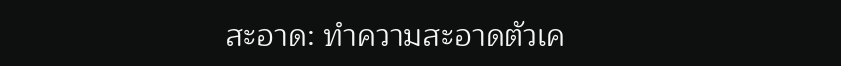สะอาด: ทำความสะอาดตัวเค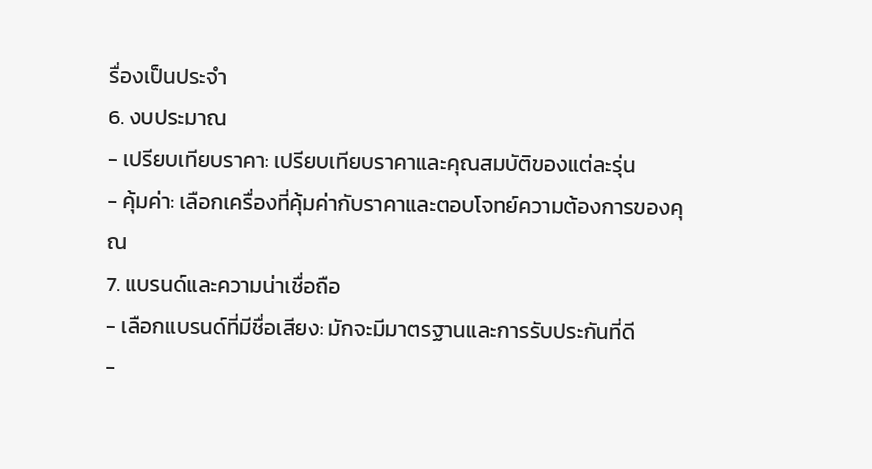รื่องเป็นประจำ
6. งบประมาณ
- เปรียบเทียบราคา: เปรียบเทียบราคาและคุณสมบัติของแต่ละรุ่น
- คุ้มค่า: เลือกเครื่องที่คุ้มค่ากับราคาและตอบโจทย์ความต้องการของคุณ
7. แบรนด์และความน่าเชื่อถือ
- เลือกแบรนด์ที่มีชื่อเสียง: มักจะมีมาตรฐานและการรับประกันที่ดี
-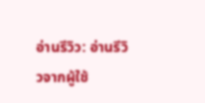อ่านรีวิว: อ่านรีวิวจากผู้ใช้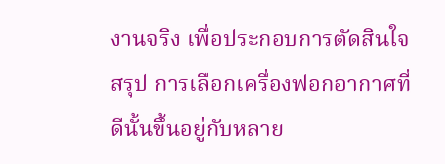งานจริง เพื่อประกอบการตัดสินใจ
สรุป การเลือกเครื่องฟอกอากาศที่ดีนั้นขึ้นอยู่กับหลาย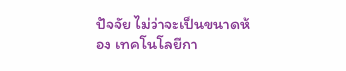ปัจจัย ไม่ว่าจะเป็นขนาดห้อง เทคโนโลยีกา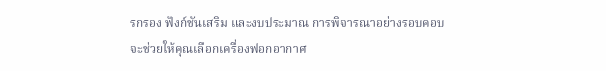รกรอง ฟังก์ชันเสริม และงบประมาณ การพิจารณาอย่างรอบคอบจะช่วยให้คุณเลือกเครื่องฟอกอากาศ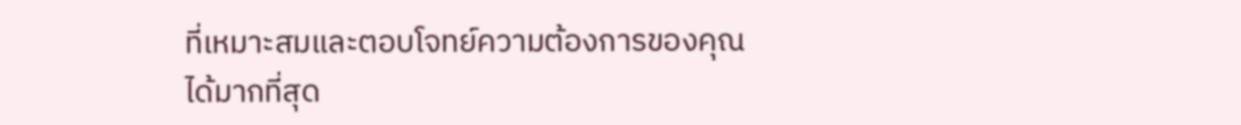ที่เหมาะสมและตอบโจทย์ความต้องการของคุณได้มากที่สุด